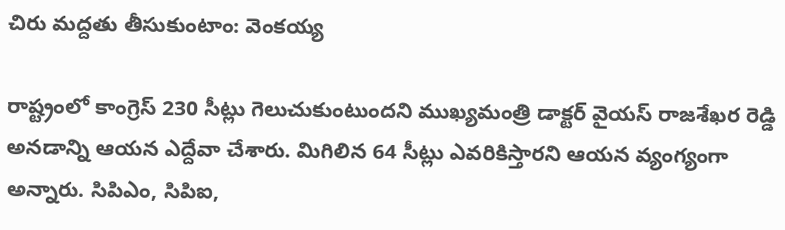చిరు మద్దతు తీసుకుంటాం: వెంకయ్య

రాష్ట్రంలో కాంగ్రెస్ 230 సీట్లు గెలుచుకుంటుందని ముఖ్యమంత్రి డాక్టర్ వైయస్ రాజశేఖర రెడ్డి అనడాన్ని ఆయన ఎద్దేవా చేశారు. మిగిలిన 64 సీట్లు ఎవరికిస్తారని ఆయన వ్యంగ్యంగా అన్నారు. సిపిఎం, సిపిఐ,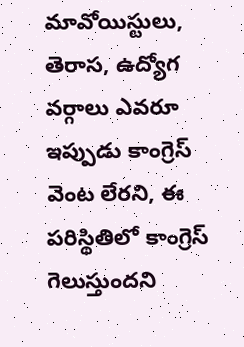మావోయిస్టులు, తెరాస, ఉద్యోగ వర్గాలు ఎవరూ ఇప్పుడు కాంగ్రెస్ వెంట లేరని, ఈ పరిస్థితిలో కాంగ్రెస్ గెలుస్తుందని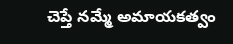చెప్తే నమ్మే అమాయకత్వం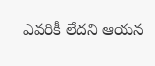ఎవరికీ లేదని ఆయన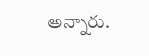అన్నారు.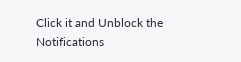Click it and Unblock the Notifications